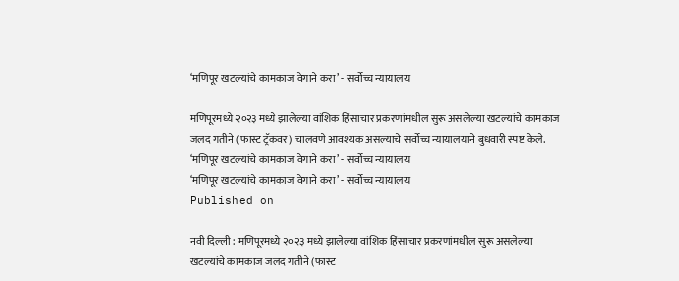‘मणिपूर खटल्यांचे कामकाज वेगाने करा’ - सर्वोच्च न्यायालय

मणिपूरमध्ये २०२३ मध्ये झालेल्या वांशिक हिंसाचार प्रकरणांमधील सुरू असलेल्या खटल्यांचे कामकाज जलद गतीने (फास्ट ट्रॅकवर) चालवणे आवश्यक असल्याचे सर्वोच्च न्यायालयाने बुधवारी स्पष्ट केले.
‘मणिपूर खटल्यांचे कामकाज वेगाने करा’ - सर्वोच्च न्यायालय
‘मणिपूर खटल्यांचे कामकाज वेगाने करा’ - सर्वोच्च न्यायालय
Published on

नवी दिल्ली : मणिपूरमध्ये २०२३ मध्ये झालेल्या वांशिक हिंसाचार प्रकरणांमधील सुरू असलेल्या खटल्यांचे कामकाज जलद गतीने (फास्ट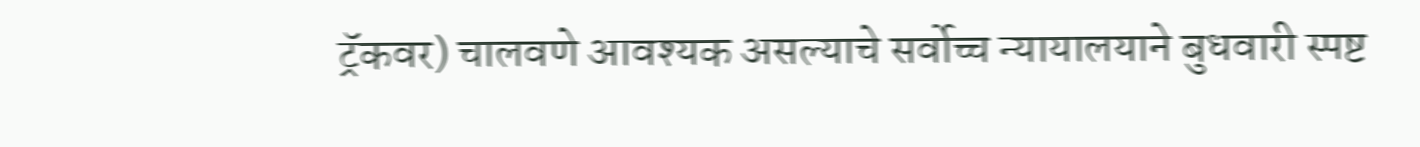ट्रॅकवर) चालवणे आवश्यक असल्याचे सर्वोच्च न्यायालयाने बुधवारी स्पष्ट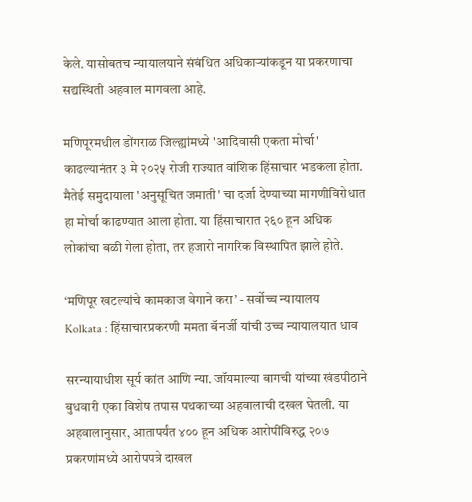केले. यासोबतच न्यायालयाने संबंधित अधिकाऱ्यांकडून या प्रकरणाचा सद्यस्थिती अहवाल मागवला आहे.

मणिपूरमधील डोंगराळ जिल्ह्यांमध्ये 'आदिवासी एकता मोर्चा' काढल्यानंतर ३ मे २०२५ रोजी राज्यात वांशिक हिंसाचार भडकला होता. मैतेई समुदायाला 'अनुसूचित जमाती' चा दर्जा देण्याच्या मागणीविरोधात हा मोर्चा काढण्यात आला होता. या हिंसाचारात २६० हून अधिक लोकांचा बळी गेला होता, तर हजारो नागरिक विस्थापित झाले होते.

‘मणिपूर खटल्यांचे कामकाज वेगाने करा’ - सर्वोच्च न्यायालय
Kolkata : हिंसाचारप्रकरणी ममता बॅनर्जी यांची उच्च न्यायालयात धाव

सरन्यायाधीश सूर्य कांत आणि न्या. जॉयमाल्या बागची यांच्या खंडपीठाने बुधवारी एका विशेष तपास पथकाच्या अहवालाची दखल घेतली. या अहवालानुसार, आतापर्यंत ४०० हून अधिक आरोपींविरुद्ध २०७ प्रकरणांमध्ये आरोपपत्रे दाखल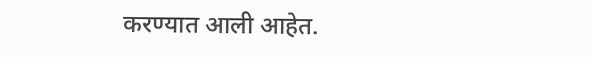करण्यात आली आहेत.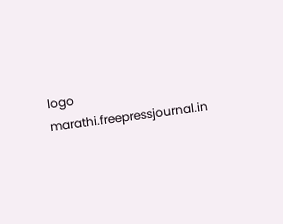logo
marathi.freepressjournal.in